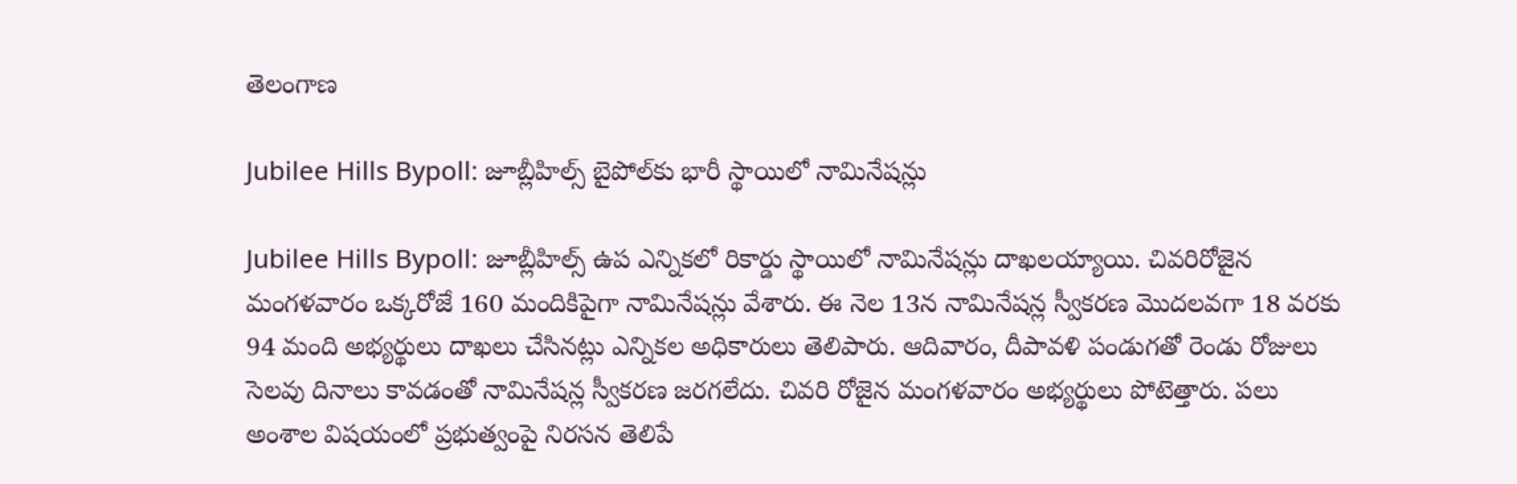తెలంగాణ

Jubilee Hills Bypoll: జూబ్లీహిల్స్ బైపోల్‌కు భారీ స్థాయిలో నామినేషన్లు

Jubilee Hills Bypoll: జూబ్లీహిల్స్‌ ఉప ఎన్నికలో రికార్డు స్థాయిలో నామినేషన్లు దాఖలయ్యాయి. చివరిరోజైన మంగళవారం ఒక్కరోజే 160 మందికిపైగా నామినేషన్లు వేశారు. ఈ నెల 13న నామినేషన్ల స్వీకరణ మొదలవగా 18 వరకు 94 మంది అభ్యర్థులు దాఖలు చేసినట్లు ఎన్నికల అధికారులు తెలిపారు. ఆదివారం, దీపావళి పండుగతో రెండు రోజులు సెలవు దినాలు కావడంతో నామినేషన్ల స్వీకరణ జరగలేదు. చివరి రోజైన మంగళవారం అభ్యర్థులు పోటెత్తారు. పలు అంశాల విషయంలో ప్రభుత్వంపై నిరసన తెలిపే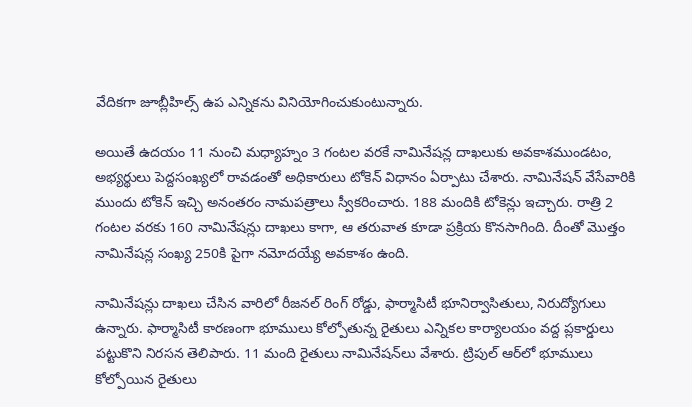వేదికగా జూబ్లీహిల్స్‌ ఉప ఎన్నికను వినియోగించుకుంటున్నారు.

అయితే ఉదయం 11 నుంచి మధ్యాహ్నం 3 గంటల వరకే నామినేషన్ల దాఖలుకు అవకాశముండటం, అభ్యర్థులు పెద్దసంఖ్యలో రావడంతో అధికారులు టోకెన్‌ విధానం ఏర్పాటు చేశారు. నామినేషన్‌ వేసేవారికి ముందు టోకెన్‌ ఇచ్చి అనంతరం నామపత్రాలు స్వీకరించారు. 188 మందికి టోకెన్లు ఇచ్చారు. రాత్రి 2 గంటల వరకు 160 నామినేషన్లు దాఖలు కాగా, ఆ తరువాత కూడా ప్రక్రియ కొనసాగింది. దీంతో మొత్తం నామినేషన్ల సంఖ్య 250కి పైగా నమోదయ్యే అవకాశం ఉంది.

నామినేషన్లు దాఖలు చేసిన వారిలో రీజనల్‌ రింగ్‌ రోడ్డు, ఫార్మాసిటీ భూనిర్వాసితులు, నిరుద్యోగులు ఉన్నారు. ఫార్మాసిటీ కారణంగా భూములు కోల్పోతున్న రైతులు ఎన్నికల కార్యాలయం వద్ద ప్లకార్డులు పట్టుకొని నిరసన తెలిపారు. 11 మంది రైతులు నామినేషన్‌లు వేశారు. ట్రిపుల్‌ ఆర్‌లో భూములు కోల్పోయిన రైతులు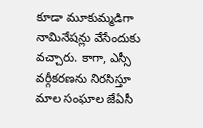కూడా మూకుమ్మడిగా నామినేషన్లు వేసేందుకు వచ్చారు. కాగా, ఎస్సీ వర్గీకరణను నిరసిస్తూ మాల సంఘాల జేఏసీ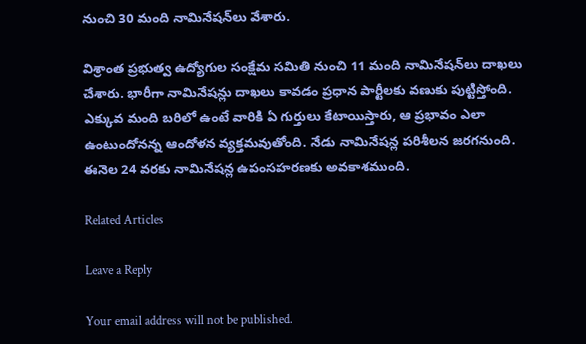నుంచి 30 మంది నామినేషన్‌లు వేశారు.

విశ్రాంత ప్రభుత్వ ఉద్యోగుల సంక్షేమ సమితి నుంచి 11 మంది నామినేషన్‌లు దాఖలు చేశారు. భారీగా నామినేషన్లు దాఖలు కావడం ప్రధాన పార్టీలకు వణుకు పుట్టిస్తోంది. ఎక్కువ మంది బరిలో ఉంటే వారికి ఏ గుర్తులు కేటాయిస్తారు, ఆ ప్రభావం ఎలా ఉంటుందోనన్న ఆందోళన వ్యక్తమవుతోంది. నేడు నామినేషన్ల పరిశీలన జరగనుంది. ఈనెల 24 వరకు నామినేషన్ల ఉపంసహరణకు అవకాశముంది.

Related Articles

Leave a Reply

Your email address will not be published.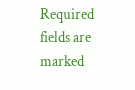Required fields are marked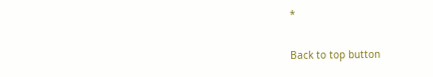*

Back to top button